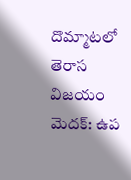దొమ్మాటలో తెరాస విజయం
మెదక్: ఉప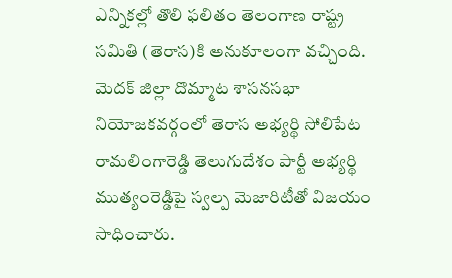ఎన్నికల్లో తొలి ఫలితం తెలంగాణ రాష్ట్ర సమితి (తెరాస)కి అనుకూలంగా వచ్చింది. మెదక్ జిల్లా దొమ్మాట శాసనసభా నియోజకవర్గంలో తెరాస అభ్యర్థి సోలిపేట రామలింగారెడ్డి తెలుగుదేశం పార్టీ అభ్యర్థి ముత్యంరెడ్డిపై స్వల్ప మెజారిటీతో విజయం సాధించారు.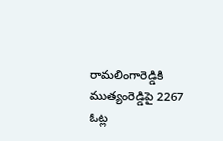రామలింగారెడ్డికి ముత్యంరెడ్డిపై 2267 ఓట్ల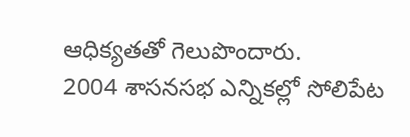ఆధిక్యతతో గెలుపొందారు.
2004 శాసనసభ ఎన్నికల్లో సోలిపేట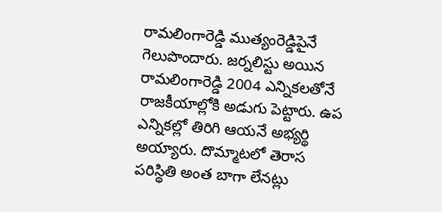రామలింగారెడ్డి ముత్యంరెడ్డిపైనే గెలుపొందారు. జర్నలిస్టు అయిన రామలింగారెడ్డి 2004 ఎన్నికలతోనే రాజకీయాల్లోకి అడుగు పెట్టారు. ఉప ఎన్నికల్లో తిరిగి ఆయనే అభ్యర్థి అయ్యారు. దొమ్మాటలో తెరాస పరిస్థితి అంత బాగా లేనట్లు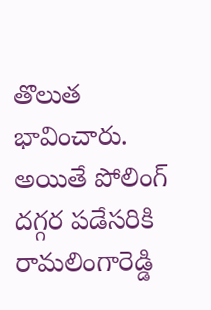తొలుత భావించారు. అయితే పోలింగ్ దగ్గర పడేసరికి రామలింగారెడ్డి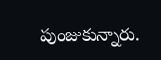పుంజుకున్నారు.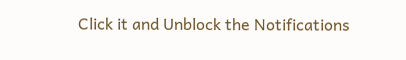Click it and Unblock the Notifications